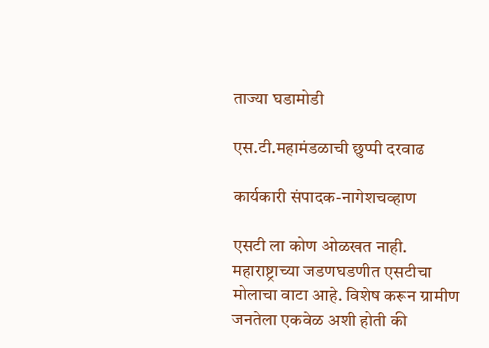ताज्या घडामोडी

एस.टी.महामंडळाची छुप्पी दरवाढ

कार्यकारी संपादक-नागेशचव्हाण

एसटी ला कोण ओळखत नाही. महाराष्ट्राच्या जडणघडणीत एसटीचा मोलाचा वाटा आहे. विशेष करून ग्रामीण जनतेला एकवेळ अशी होती की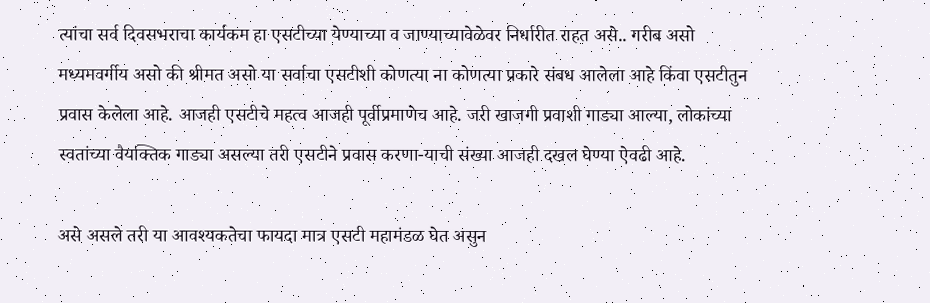त्यांचा सर्व दिवसभराचा कार्यकम हा एसटीच्या येण्याच्या व जाण्याच्यावेळेवर निर्धारीत राहत असे.. गरीब असो मध्यमवर्गीय असो की श्रीमत असो या सर्वाचा एसटीशी कोणत्या ना कोणत्या प्रकारे संबध आलेला आहे किंवा एसटीतुन प्रवास केलेला आहे. आजही एसटीचे महत्व आजही पूर्वीप्रमाणेच आहे. जरी खाजगी प्रवाशी गाड्या आल्या, लोकांच्या स्वतांच्या वैयक्तिक गाड्या असल्या तरी एसटीने प्रवास करणा-याची संख्या आजही दखल घेण्या ऐवढी आहे.

असे असले तरी या आवश्यकतेचा फायदा मात्र एसटी महामंडळ घेत असुन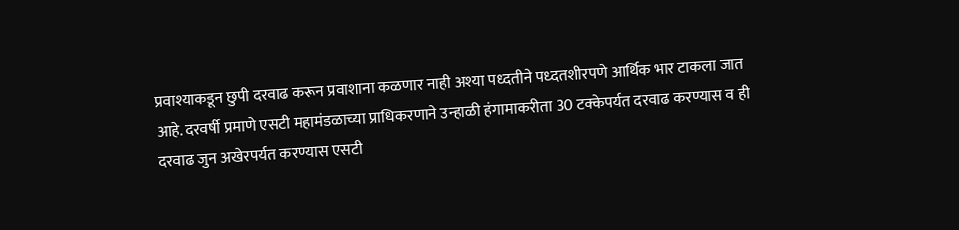प्रवाश्याकडून छुपी दरवाढ करून प्रवाशाना कळणार नाही अश्या पध्दतीने पध्दतशीरपणे आर्थिक भार टाकला जात आहे. दरवर्षी प्रमाणे एसटी महामंडळाच्या प्राधिकरणाने उन्हाळी हंगामाकरीता 30 टक्केपर्यत दरवाढ करण्यास व ही दरवाढ जुन अखेरपर्यत करण्यास एसटी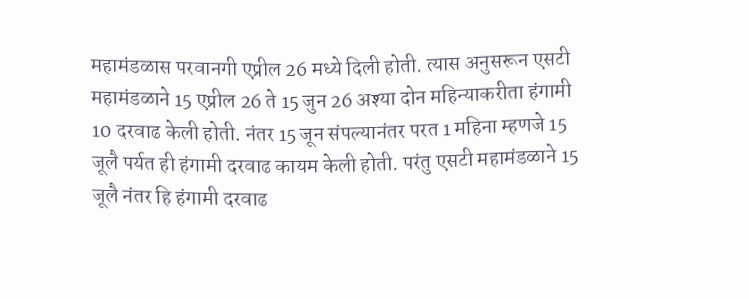महामंडळास परवानगी एप्रील 26 मध्ये दिली होती. त्यास अनुसरून एसटी महामंडळाने 15 एप्रील 26 ते 15 जुन 26 अश्या दोन महिन्याकरीता हंगामी 10 दरवाढ केली होती. नंतर 15 जून संपल्यानंतर परत 1 महिना म्हणजे 15 जूलै पर्यत ही हंगामी दरवाढ कायम केली होती. परंतु एसटी महामंडळाने 15 जूलै नंतर हि हंगामी दरवाढ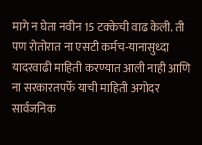मागे न घेता नवीन 15 टक्केची वाढ केली. ती पण रोतोरात ना एसटी कर्मच-यानासुध्दा यादरवाढी माहिती करण्यात आली नाही आणि ना सरकारतपर्फे याची माहिती अगोदर सार्वजनिक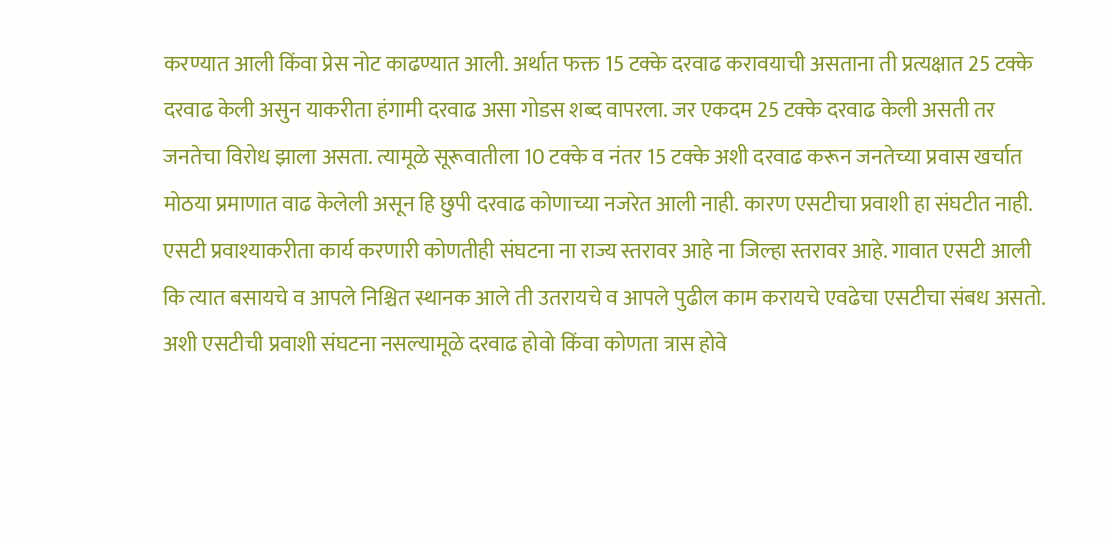करण्यात आली किंवा प्रेस नोट काढण्यात आली. अर्थात फक्त 15 टक्के दरवाढ करावयाची असताना ती प्रत्यक्षात 25 टक्के दरवाढ केली असुन याकरीता हंगामी दरवाढ असा गोडस शब्द वापरला. जर एकदम 25 टक्के दरवाढ केली असती तर जनतेचा विरोध झाला असता. त्यामूळे सूरूवातीला 10 टक्के व नंतर 15 टक्के अशी दरवाढ करून जनतेच्या प्रवास खर्चात मोठया प्रमाणात वाढ केलेली असून हि छुपी दरवाढ कोणाच्या नजरेत आली नाही. कारण एसटीचा प्रवाशी हा संघटीत नाही. एसटी प्रवाश्याकरीता कार्य करणारी कोणतीही संघटना ना राज्य स्तरावर आहे ना जिल्हा स्तरावर आहे. गावात एसटी आली कि त्यात बसायचे व आपले निश्चित स्थानक आले ती उतरायचे व आपले पुढील काम करायचे एवढेचा एसटीचा संबध असतो. अशी एसटीची प्रवाशी संघटना नसल्यामूळे दरवाढ होवो किंवा कोणता त्रास होवे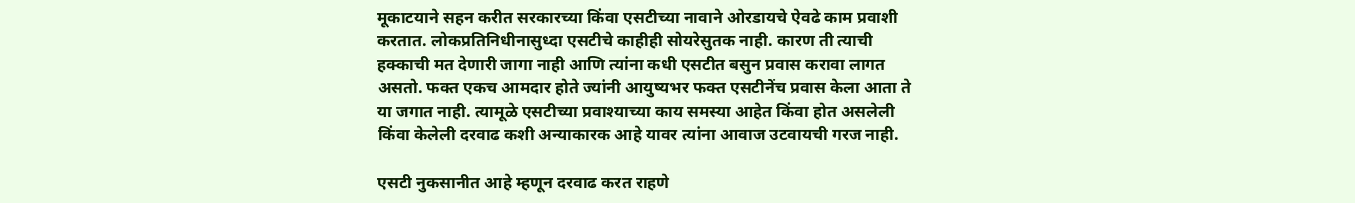मूकाटयाने सहन करीत सरकारच्या किंवा एसटीच्या नावाने ओरडायचे ऐवढे काम प्रवाशी करतात. लोकप्रतिनिधीनासुध्दा एसटीचे काहीही सोयरेसुतक नाही. कारण ती त्याची हक्काची मत देणारी जागा नाही आणि त्यांना कधी एसटीत बसुन प्रवास करावा लागत असतो. फक्त एकच आमदार होते ज्यांनी आयुष्यभर फक्त एसटीनेंच प्रवास केला आता ते या जगात नाही. त्यामूळे एसटीच्या प्रवाश्याच्या काय समस्या आहेत किंवा होत असलेली किंवा केलेली दरवाढ कशी अन्याकारक आहे यावर त्यांना आवाज उटवायची गरज नाही.

एसटी नुकसानीत आहे म्हणून दरवाढ करत राहणे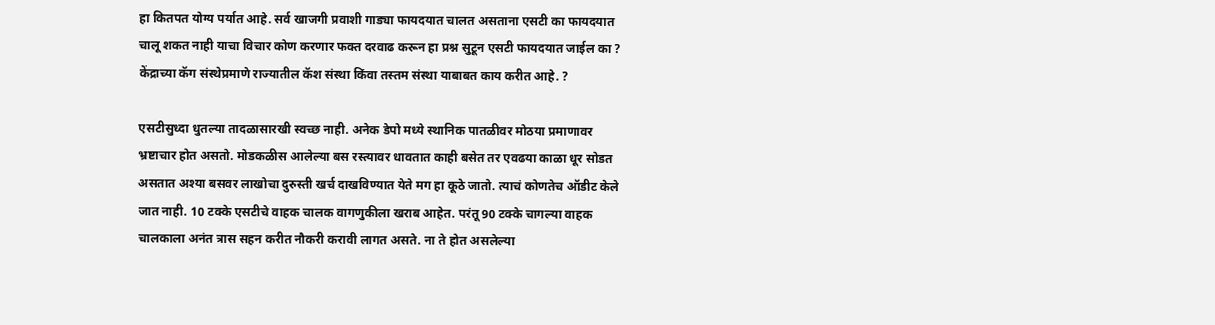हा कितपत योग्य पर्यात आहे. सर्व खाजगी प्रवाशी गाड्या फायदयात चालत असताना एसटी का फायदयात चालू शकत नाही याचा विचार कोण करणार फक्त दरवाढ करून हा प्रश्न सुटून एसटी फायदयात जाईल का ? केंद्राच्या कॅग संस्थेप्रमाणे राज्यातील कॅश संस्था किंवा तस्तम संस्था याबाबत काय करीत आहे. ?

एसटीसुध्दा धुतल्या तादळासारखी स्वच्छ नाही. अनेक डेपो मध्ये स्थानिक पातळीवर मोठया प्रमाणावर भ्रष्टाचार होत असतो. मोडकळीस आलेल्या बस रस्त्यावर धावतात काही बसेत तर एवढया काळा धूर सोडत असतात अश्या बसवर लाखोचा दुरुस्ती खर्च दाखविण्यात येते मग हा कूठे जातो. त्याचं कोणतेच ऑडीट केले जात नाही. 10 टक्के एसटीचे वाहक चालक वागणुकीला खराब आहेत. परंतू 90 टक्के चागल्या वाहक चालकाला अनंत त्रास सहन करीत नौकरी करावी लागत असते. ना ते होत असलेल्या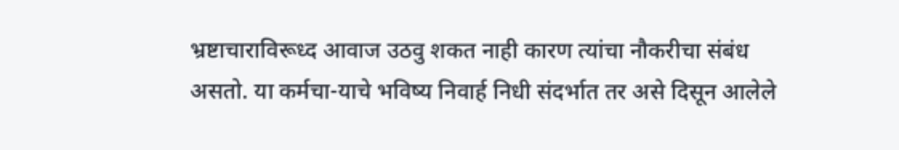भ्रष्टाचाराविरूध्द आवाज उठवु शकत नाही कारण त्यांचा नौकरीचा संबंध असतो. या कर्मचा-याचे भविष्य निवार्ह निधी संदर्भात तर असे दिसून आलेले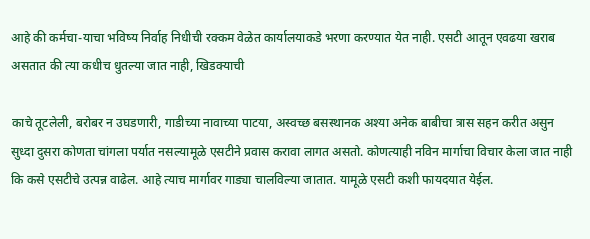आहे की कर्मचा-याचा भविष्य निर्वाह निधीची रक्कम वेळेत कार्यालयाकडे भरणा करण्यात येत नाही. एसटी आतून एवढया खराब असतात की त्या कधीच धुतल्या जात नाही, खिडक्याची

काचे तूटलेली, बरोबर न उघडणारी, गाडीच्या नावाच्या पाटया, अस्वच्छ बसस्थानक अश्या अनेक बाबीचा त्रास सहन करीत असुन सुध्दा दुसरा कोणता चांगला पर्यात नसल्यामूळे एसटीने प्रवास करावा लागत असतो. कोणत्याही नविन मार्गाचा विचार केला जात नाही कि कसे एसटीचे उत्पन्न वाढेल. आहे त्याच मार्गावर गाड्या चालविल्या जातात. यामूळे एसटी कशी फायदयात येईल.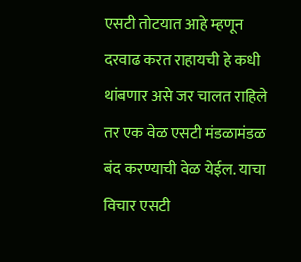एसटी तोटयात आहे म्हणून दरवाढ करत राहायची हे कधी थांबणार असे जर चालत राहिले तर एक वेळ एसटी मंडळामंडळ बंद करण्याची वेळ येईल. याचा विचार एसटी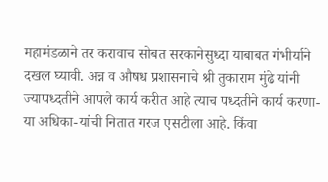महामंडळाने तर करावाच सोबत सरकानेसुध्दा याबाबत गंभीर्याने दखल घ्यावी. अन्न व औषध प्रशासनाचे श्री तुकाराम मुंढे यांनी ज्यापध्दतीने आपले कार्य करीत आहे त्याच पध्दतीने कार्य करणा-या अधिका-यांची नितात गरज एसटीला आहे. किंवा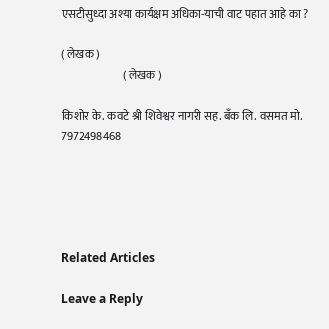एसटीसुध्दा अश्या कार्यक्षम अधिका-याची वाट पहात आहे का ?

( लेखक )
                           ( लेखक )

किशोर के. कवटे श्री शिवेश्वर नागरी सह. बँक लि. वसमत मो. 7972498468





Related Articles

Leave a Reply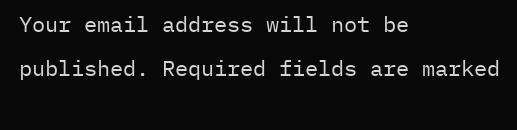Your email address will not be published. Required fields are marked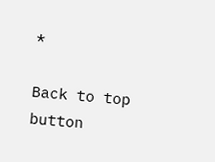*

Back to top button